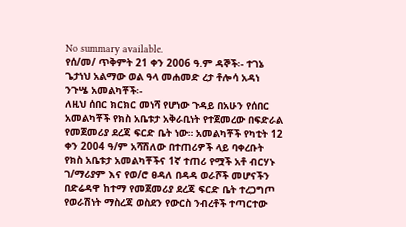No summary available.
የሰ/መ/ ጥቅምት 21 ቀን 2006 ዓ.ም ዳኞች፡- ተገኔ ጌታነህ አልማው ወል ዓላ መሐመድ ረታ ቶሎሳ አዳነ ንጉሤ አመልካቾች፡-
ለዚህ ሰበር ክርክር መነሻ የሆነው ጉዳይ በአሁን የሰበር አመልካቾች የክስ አቤቱታ አቅራቢነት የተጀመረው በፍድራል የመጀመሪያ ደረጃ ፍርድ ቤት ነው። አመልካቾች የካቲት 12 ቀን 2004 ዓ/ም አሻሽለው በተጠሪዎች ላይ ባቀረቡት የክስ አቤቱታ አመልካቾችና 1ኛ ተጠሪ የሟች አቶ ብርሃኑ ገ/ማሪያም እና የወ/ሮ ፀዳለ በዳዳ ወራሾች መሆናችን በድሬዳዋ ከተማ የመጀመሪያ ደረጃ ፍርድ ቤት ተረጋግጦ የወራሽነት ማስረጃ ወስደን የውርስ ንብረቶች ተጣርተው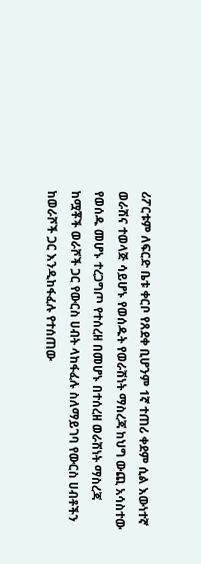ሪፖርቱም ለፍርድ ቤቱ ቀርቦ የጸደቀ ቢሆንም 1ኛ ተጠሪ ቀደም ሲል እውነተኛ ወራሽና ተወላጅ ሳይሆኑ የወሰዱት የወራሽነት ማስረጃ ከህግ ውጪ አሳስተው የወሰዱ መሆኑ ተረጋግጦ የተሰረዘ በመሆኑ በተሰረዘ ወራሽነት ማስረጃ ከሟቾች ወራሾች ጋር የውርስ ሀብት ላከፋፈሉ ስለማይገባ የውርስ ሀብቶችን ከወራሾች ጋር እንዲከፋፈሉ የተሰጠው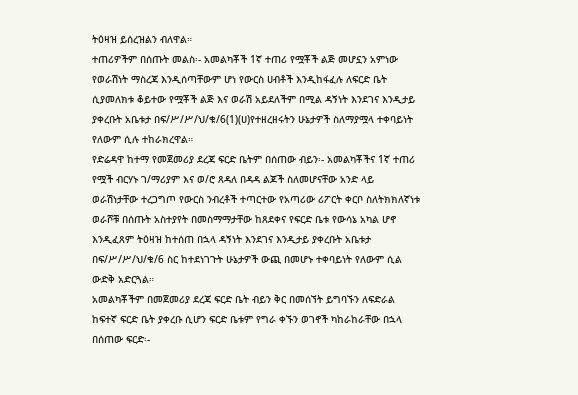ትዕዛዝ ይሰረዝልን ብለዋል።
ተጠሪዎችም በሰጡት መልስ፡- አመልካቾች 1ኛ ተጠሪ የሟቾች ልጅ መሆኗን አምነው የወራሽነት ማስረጃ እንዲሰጣቸውም ሆነ የውርስ ሀብቶች እንዲከፋፈሉ ለፍርድ ቤት ሲያመለክቱ ቆይተው የሟቾች ልጅ እና ወራሽ አይደለችም በሚል ዳኝነት እንደገና እንዲታይ ያቀረቡት አቤቱታ በፍ/ሥ/ሥ/ህ/ቁ/6(1)(ሀ)የተዘረዘሩትን ሁኔታዎች ስለማያሟላ ተቀባይነት የለውም ሲሉ ተከራክረዋል።
የድሬዳዋ ከተማ የመጀመሪያ ደረጃ ፍርድ ቤትም በሰጠው ብይን፡- አመልካቾችና 1ኛ ተጠሪ የሟች ብርሃኑ ገ/ማሪያም እና ወ/ሮ ጸዳለ በዳዳ ልጆች ስለመሆናቸው አንድ ላይ ወራሽነታቸው ተረጋግጦ የውርስ ንብረቶች ተጣርተው የአጣሪው ሪፖርት ቀርቦ ስለትክክለኛነቱ ወራሾቹ በሰጡት አስተያየት በመስማማታቸው ከጸደቀና የፍርድ ቤቱ የውሳኔ አካል ሆኖ እንዲፈጸም ትዕዛዝ ከተሰጠ በኋላ ዳኝነት እንደገና እንዲታይ ያቀረቡት አቤቱታ በፍ/ሥ/ሥ/ህ/ቁ/6 ስር ከተደነገጉት ሁኔታዎች ውጪ በመሆኑ ተቀባይነት የለውም ሲል ውድቅ አድርጓል።
አመልካቾችም በመጀመሪያ ደረጃ ፍርድ ቤት ብይን ቅር በመሰኘት ይግባኙን ለፍድራል ከፍተኛ ፍርድ ቤት ያቀረቡ ሲሆን ፍርድ ቤቱም የግራ ቀኙን ወገኖች ካከራከራቸው በኋላ በሰጠው ፍርድ፡-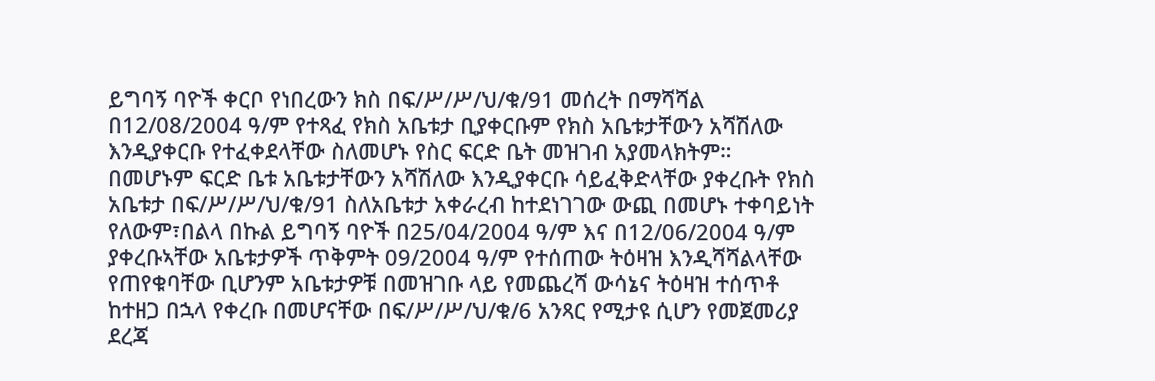ይግባኝ ባዮች ቀርቦ የነበረውን ክስ በፍ/ሥ/ሥ/ህ/ቁ/91 መሰረት በማሻሻል በ12/08/2004 ዓ/ም የተጻፈ የክስ አቤቱታ ቢያቀርቡም የክስ አቤቱታቸውን አሻሽለው እንዲያቀርቡ የተፈቀደላቸው ስለመሆኑ የስር ፍርድ ቤት መዝገብ አያመላክትም።
በመሆኑም ፍርድ ቤቱ አቤቱታቸውን አሻሽለው እንዲያቀርቡ ሳይፈቅድላቸው ያቀረቡት የክስ አቤቱታ በፍ/ሥ/ሥ/ህ/ቁ/91 ስለአቤቱታ አቀራረብ ከተደነገገው ውጪ በመሆኑ ተቀባይነት የለውም፣በልላ በኩል ይግባኝ ባዮች በ25/04/2004 ዓ/ም እና በ12/06/2004 ዓ/ም ያቀረቡኣቸው አቤቱታዎች ጥቅምት 09/2004 ዓ/ም የተሰጠው ትዕዛዝ እንዲሻሻልላቸው የጠየቁባቸው ቢሆንም አቤቱታዎቹ በመዝገቡ ላይ የመጨረሻ ውሳኔና ትዕዛዝ ተሰጥቶ ከተዘጋ በኋላ የቀረቡ በመሆናቸው በፍ/ሥ/ሥ/ህ/ቁ/6 አንጻር የሚታዩ ሲሆን የመጀመሪያ ደረጃ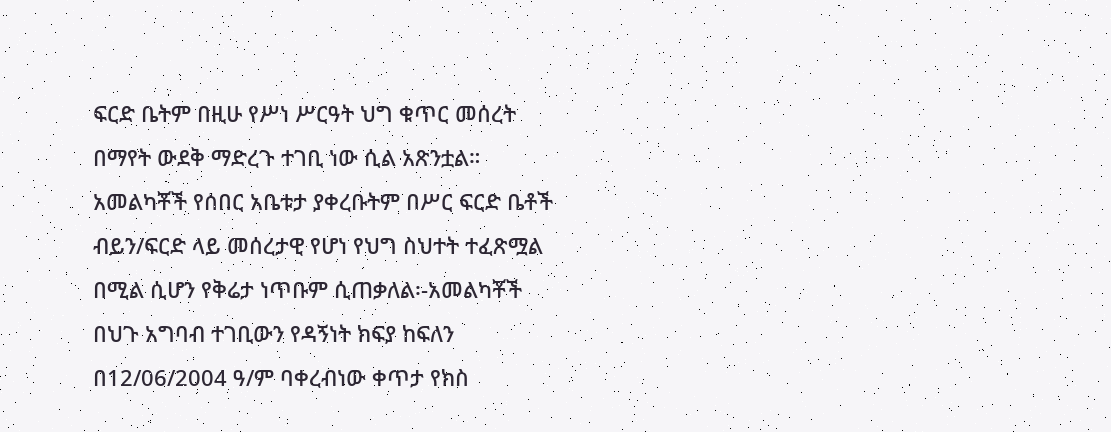ፍርድ ቤትም በዚሁ የሥነ ሥርዓት ህግ ቁጥር መሰረት በማየት ውደቅ ማድረጉ ተገቢ ነው ሲል አጽንቷል።
አመልካቾች የሰበር አቤቱታ ያቀረቡትም በሥር ፍርድ ቤቶች ብይን/ፍርድ ላይ መሰረታዊ የሆነ የህግ ስህተት ተፈጽሟል በሚል ሲሆን የቅሬታ ነጥቡም ሲጠቃለል፡-አመልካቾች በህጉ አግባብ ተገቢውን የዳኝነት ክፍያ ከፍለን በ12/06/2004 ዓ/ም ባቀረብነው ቀጥታ የክስ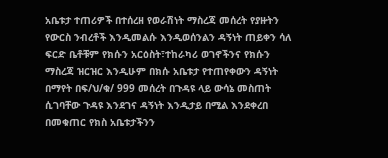አቤቱታ ተጠሪዎች በተሰረዘ የወራሽነት ማስረጃ መሰረት የያዙትን የውርስ ንብረቶች እንዲመልሱ እንዲወሰንልን ዳኝነት ጠይቀን ሳለ ፍርድ ቤቶቹም የክሱን አርዕስት፣ተከራካሪ ወገኖችንና የክሱን ማስረጃ ዝርዝር እንዲሁም በክሱ አቤቱታ የተጠየቀውን ዳኝነት በማየት በፍ/ህ/ቁ/ 999 መሰረት በጉዳዩ ላይ ውሳኔ መስጠት ሲገባቸው ጉዳዩ እንደገና ዳኝነት እንዲታይ በሚል እንደቀረበ በመቁጠር የክስ አቤቱታችንን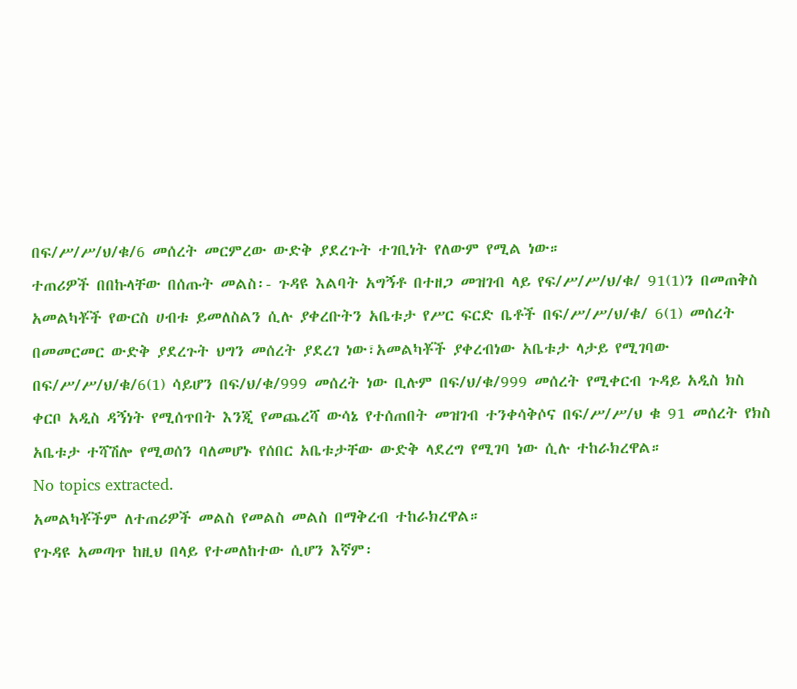በፍ/ሥ/ሥ/ህ/ቁ/6 መሰረት መርምረው ውድቅ ያደረጉት ተገቢነት የለውም የሚል ነው።
ተጠሪዎች በበኩላቸው በሰጡት መልስ፡- ጉዳዩ እልባት አግኝቶ በተዘጋ መዝገብ ላይ የፍ/ሥ/ሥ/ህ/ቁ/ 91(1)ን በመጠቅስ አመልካቾች የውርስ ሀብቱ ይመለስልን ሲሉ ያቀረቡትን አቤቱታ የሥር ፍርድ ቤቶች በፍ/ሥ/ሥ/ህ/ቁ/ 6(1) መሰረት በመመርመር ውድቅ ያደረጉት ህግን መሰረት ያደረገ ነው፣አመልካቾች ያቀረብነው አቤቱታ ላታይ የሚገባው በፍ/ሥ/ሥ/ህ/ቁ/6(1) ሳይሆን በፍ/ህ/ቁ/999 መሰረት ነው ቢሉም በፍ/ህ/ቁ/999 መሰረት የሚቀርብ ጉዳይ አዲስ ክስ ቀርቦ አዲስ ዳኝነት የሚሰጥበት እንጂ የመጨረሻ ውሳኔ የተሰጠበት መዝገብ ተንቀሳቅሶና በፍ/ሥ/ሥ/ህ ቁ 91 መሰረት የክስ አቤቱታ ተሻሽሎ የሚወሰን ባለመሆኑ የሰበር አቤቱታቸው ውድቅ ላደረግ የሚገባ ነው ሲሉ ተከራክረዋል።
No topics extracted.
አመልካቾችም ለተጠሪዎች መልስ የመልስ መልስ በማቅረብ ተከራክረዋል።
የጉዳዩ አመጣጥ ከዚህ በላይ የተመለከተው ሲሆን እኛም፡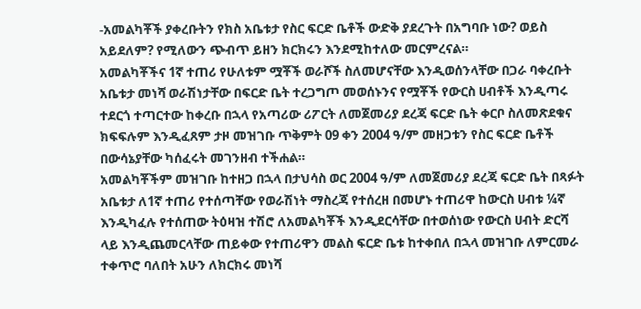-አመልካቾች ያቀረቡትን የክስ አቤቱታ የስር ፍርድ ቤቶች ውድቅ ያደረጉት በአግባቡ ነው? ወይስ አይደለም? የሚለውን ጭብጥ ይዘን ክርክሩን እንደሚከተለው መርምረናል።
አመልካቾችና 1ኛ ተጠሪ የሁለቱም ሟቾች ወራሾች ስለመሆናቸው እንዲወሰንላቸው በጋራ ባቀረቡት አቤቱታ መነሻ ወራሽነታቸው በፍርድ ቤት ተረጋግጦ መወሰኑንና የሟቾች የውርስ ሀብቶች እንዲጣሩ ተደርጎ ተጣርተው ከቀረቡ በኋላ የአጣሪው ሪፖርት ለመጀመሪያ ደረጃ ፍርድ ቤት ቀርቦ ስለመጽደቁና ክፍፍሉም እንዲፈጸም ታዞ መዝገቡ ጥቅምት 09 ቀን 2004 ዓ/ም መዘጋቱን የስር ፍርድ ቤቶች በውሳኔያቸው ካሰፈሩት መገንዘብ ተችሐል።
አመልካቾችም መዝገቡ ከተዘጋ በኋላ በታህሳስ ወር 2004 ዓ/ም ለመጀመሪያ ደረጃ ፍርድ ቤት በጻፉት አቤቱታ ለ1ኛ ተጠሪ የተሰጣቸው የወራሽነት ማስረጃ የተሰረዘ በመሆኑ ተጠሪዋ ከውርስ ሀብቱ ¼ኛ እንዲካፈሉ የተሰጠው ትዕዛዝ ተሽሮ ለአመልካቾች እንዲደርሳቸው በተወሰነው የውርስ ሀብት ድርሻ ላይ እንዲጨመርላቸው ጠይቀው የተጠሪዋን መልስ ፍርድ ቤቱ ከተቀበለ በኋላ መዝገቡ ለምርመራ ተቀጥሮ ባለበት አሁን ለክርክሩ መነሻ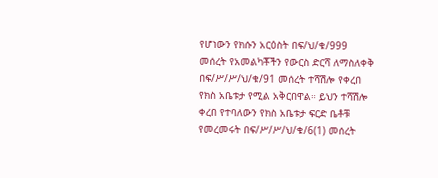የሆነውን የክሱን አርዕስት በፍ/ህ/ቁ/999 መሰረት የአመልካቾችን የውርስ ድርሻ ለማስለቀቅ በፍ/ሥ/ሥ/ህ/ቁ/91 መሰረት ተሻሽሎ የቀረበ የክስ አቤቱታ የሚል አቅርበዋል። ይህን ተሻሽሎ ቀረበ የተባለውን የክስ አቤቱታ ፍርድ ቤቶቹ የመረመሩት በፍ/ሥ/ሥ/ህ/ቁ/6(1) መሰረት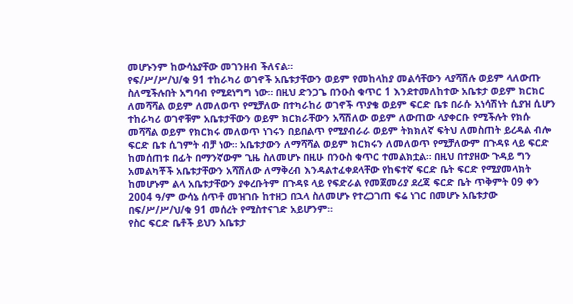መሆኑንም ከውሳኔያቸው መገንዘብ ችለናል።
የፍ/ሥ/ሥ/ህ/ቁ 91 ተከራካሪ ወገኖች አቤቱታቸውን ወይም የመከላከያ መልሳቸውን ላያሻሽሉ ወይም ላለውጡ ስለሚችሉበት አግባብ የሚደነግግ ነው። በዚህ ድንጋጌ በንዑስ ቁጥር 1 እንደተመለከተው አቤቱታ ወይም ክርክር ለመሻሻል ወይም ለመለወጥ የሚቻለው በተካራከሪ ወገኖች ጥያቄ ወይም ፍርድ ቤቱ በራሱ አነሳሽነት ሲያዝ ሲሆን ተከራካሪ ወገኖቹም አቤቱታቸውን ወይም ክርክራቸውን አሻሽለው ወይም ለውጠው ላያቀርቡ የሚችሉት የክሱ መሻሻል ወይም የክርክሩ መለወጥ ነገሩን በይበልጥ የሚያብራራ ወይም ትክክለኛ ፍትህ ለመስጠት ይረዳል ብሎ ፍርድ ቤቱ ሲገምት ብቻ ነው። አቤቱታውን ለማሻሻል ወይም ክርክሩን ለመለወጥ የሚቻለውም በጉዳዩ ላይ ፍርድ ከመሰጠቱ በፊት በማንኛውም ጊዜ ስለመሆኑ በዚሁ በንዑስ ቁጥር ተመልክቷል። በዚህ በተያዘው ጉዳይ ግን አመልካቾች አቤቱታቸውን አሻሽለው ለማቅረብ እንዳልተፈቀደላቸው የከፍተኛ ፍርድ ቤት ፍርድ የሚያመላክት ከመሆኑም ልላ አቤቱታቸውን ያቀረቡትም በጉዳዩ ላይ የፍድራል የመጀመሪያ ደረጃ ፍርድ ቤት ጥቅምት 09 ቀን 2004 ዓ/ም ውሳኔ ሰጥቶ መዝገቡ ከተዘጋ በኋላ ስለመሆኑ የተረጋገጠ ፍሬ ነገር በመሆኑ አቤቱታው በፍ/ሥ/ሥ/ህ/ቁ 91 መሰረት የሚስተናገድ አይሆንም።
የስር ፍርድ ቤቶች ይህን አቤቱታ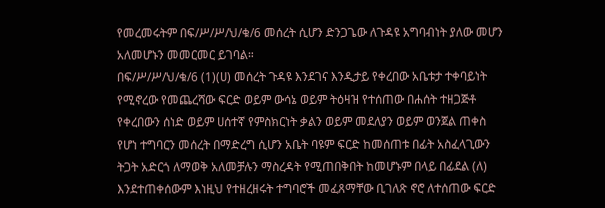የመረመሩትም በፍ/ሥ/ሥ/ህ/ቁ/6 መሰረት ሲሆን ድንጋጌው ለጉዳዩ አግባብነት ያለው መሆን አለመሆኑን መመርመር ይገባል።
በፍ/ሥ/ሥ/ህ/ቁ/6 (1)(ሀ) መሰረት ጉዳዩ እንደገና እንዲታይ የቀረበው አቤቱታ ተቀባይነት የሚኖረው የመጨረሻው ፍርድ ወይም ውሳኔ ወይም ትዕዛዝ የተሰጠው በሐሰት ተዘጋጅቶ የቀረበውን ሰነድ ወይም ሀሰተኛ የምስክርነት ቃልን ወይም መደለያን ወይም ወንጀል ጠቀስ የሆነ ተግባርን መሰረት በማድረግ ሲሆን አቤት ባዩም ፍርድ ከመሰጠቱ በፊት አስፈላጊውን ትጋት አድርጎ ለማወቅ አለመቻሉን ማስረዳት የሚጠበቅበት ከመሆኑም በላይ በፊደል (ለ) እንደተጠቀሰውም እነዚህ የተዘረዘሩት ተግባሮች መፈጸማቸው ቢገለጽ ኖሮ ለተሰጠው ፍርድ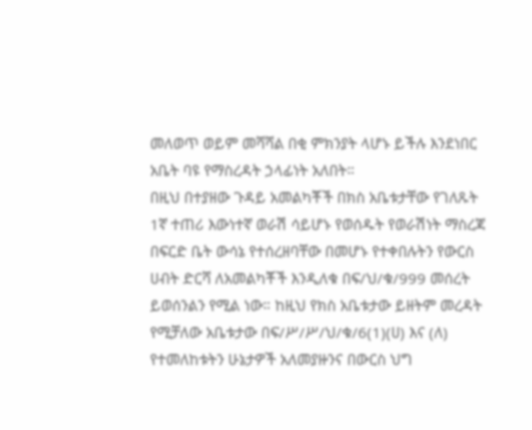መለወጥ ወይም መሻሻል በቂ ምክንያት ላሆኑ ይችሉ እንደነበር አቤት ባዩ የማስረዳት ኃላፊነት አለበት።
በዚህ በተያዘው ጉዳይ አመልካቾች በክስ አቤቱታቸው የገለጹት 1ኛ ተጠሪ እውነተኛ ወራሽ ሳይሆኑ የወሰዱት የወራሽነት ማስረጃ በፍርድ ቤት ውሳኔ የተሰረዘባቸው በመሆኑ የተቀበሉትን የውርስ ሀብት ድርሻ ለአመልካቾች እንዲለቁ በፍ/ህ/ቁ/999 መሰረት ይወሰንልን የሚል ነው። ከዚህ የክስ አቤቱታው ይዘትም መረዳት የሚቻለው አቤቱታው በፍ/ሥ/ሥ/ህ/ቁ/6(1)(ሀ) እና (ለ) የተመለከቱትን ሁኔታዎች አለመያዙንና በውርስ ህግ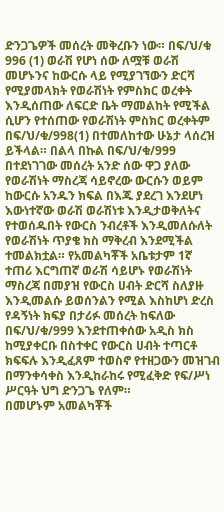ድንጋጌዎች መሰረት መቅረቡን ነው። በፍ/ህ/ቁ 996 (1) ወራሽ የሆነ ሰው ለሟቹ ወራሽ መሆኑንና ከውርሱ ላይ የሚያገኘውን ድርሻ የሚያመላክት የወራሽነት የምስክር ወረቀት እንዲሰጠው ለፍርድ ቤት ማመልከት የሚችል ሲሆን የተሰጠው የወራሽነት ምስክር ወረቀትም በፍ/ህ/ቁ/998(1) በተመለከተው ሁኔታ ላሰረዝ ይችላል። በልላ በኩል በፍ/ህ/ቁ/999 በተደነገገው መሰረት አንድ ሰው ዋጋ ያለው የወራሽነት ማስረጃ ሳይኖረው ውርሱን ወይም ከውርሱ አንዱን ክፍል በእጁ ያደረገ እንደሆነ እውነተኛው ወራሽ ወራሽነቱ እንዲታወቅለትና የተወሰዱበት የውርስ ንብረቶች እንዲመለሱለት የወራሽነት ጥያቄ ክስ ማቅረብ እንደሚችል ተመልክቷል። የአመልካቾች አቤቱታም 1ኛ ተጠሪ እርግጠኛ ወራሽ ሳይሆኑ የወራሽነት ማስረጃ በመያዝ የውርስ ሀብት ድርሻ ስለያዙ እንዲመልሱ ይወሰንልን የሚል እስከሆነ ድረስ የዳኝነት ክፍያ በታሪፉ መሰረት ከፍለው በፍ/ህ/ቁ/999 እንደተጠቀሰው አዲስ ክስ ከሚያቀርቡ በስተቀር የውርስ ሀብት ተጣርቶ ክፍፍሉ እንዲፈጸም ተወስኖ የተዘጋውን መዝገብ በማንቀሳቀስ እንዲከራከሩ የሚፈቅድ የፍ/ሥነ ሥርዓት ህግ ድንጋጌ የለም።
በመሆኑም አመልካቾች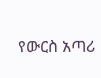የውርስ አጣሪ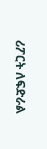ሪፖርት ለፍድራል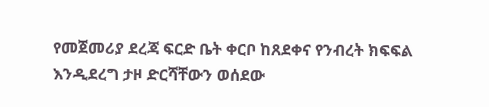የመጀመሪያ ደረጃ ፍርድ ቤት ቀርቦ ከጸደቀና የንብረት ክፍፍል እንዲደረግ ታዞ ድርሻቸውን ወሰደው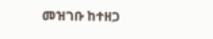መዝገቡ ከተዘጋ